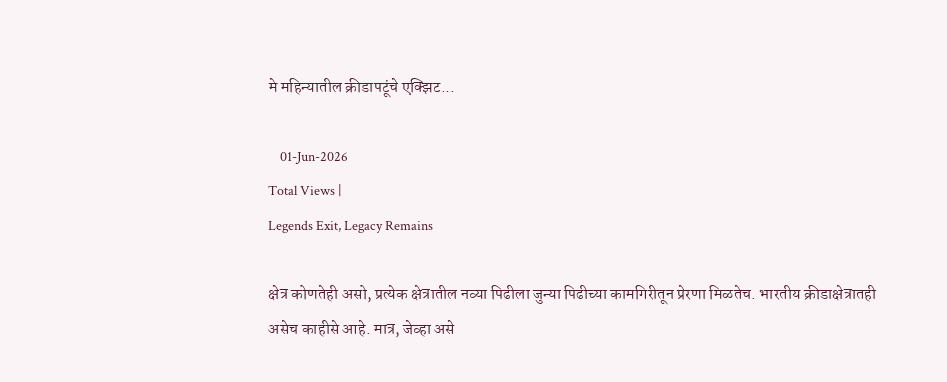मे महिन्यातील क्रीडापटूंचे एक्झिट...

    01-Jun-2026
Total Views |
Legends Exit, Legacy Remains

क्षेत्र कोणतेही असो, प्रत्येक क्षेत्रातील नव्या पिढीला जुन्या पिढीच्या कामगिरीतून प्रेरणा मिळतेच. भारतीय क्रीडाक्षेत्रातही असेच काहीसे आहे. मात्र, जेव्हा असे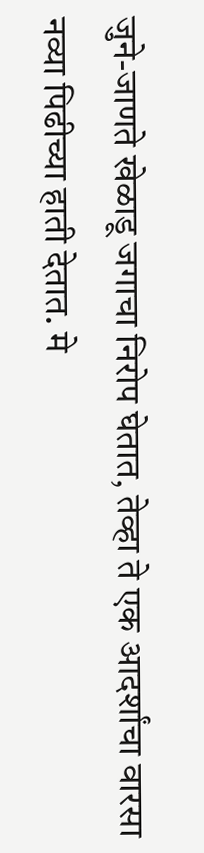जुने-जाणते खेळाडू जगाचा निरोप घेतात, तेव्हा ते एक आदर्शांचा वारसा नव्या पिढीच्या हाती देतात. मे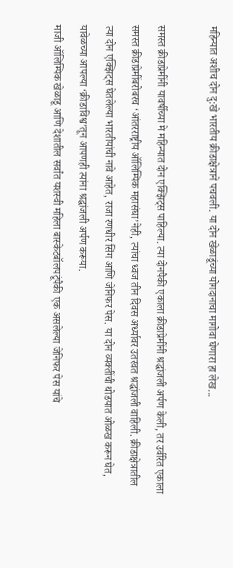महिन्यात अशीच दोन दु:खे भारतीय क्रीडाक्षेत्राने पचवली. या दोन खेळाडूंच्या योगदानाचा मागोवा घेणारा हा लेख...

समस्त क्रीडाप्रेमींनी यावर्षीच्या मे महिन्यात दोन एक्झिट्स पाहिल्या. त्या दोनपैकी एकाला क्रीडाप्रेमींनी श्रद्धांजली अर्पण केली, तर उर्वरित एकाला समस्त क्रीडाप्रेमींबरोबरच ‘आंतरराष्ट्रीय ऑलिम्पिक महासंघा’नेही, त्यांचा ध्वज तीन दिवस अर्ध्यावर उतरवत श्रद्धांजली वाहिली. क्रीडाक्षेत्रातील त्या दोन एक्झिट्स घेतलेल्या भारतीयांची नावे आहेत, राजा रणधीर सिंग आणि जेनिफर पेस. या दोन व्यक्तींची थोडयात ओळख करून घेत, यावेळच्या आपल्या ‘क्रीडाविश्व’तून आपणही त्यांना श्रद्धांजली अर्पण करूया.
माजी ऑलिम्पिक खेळाडू आणि देशातील सर्वांत यशस्वी महिला बास्केटबॉलपटूंपैकी एक असलेल्या जेनिफर पेस यांचे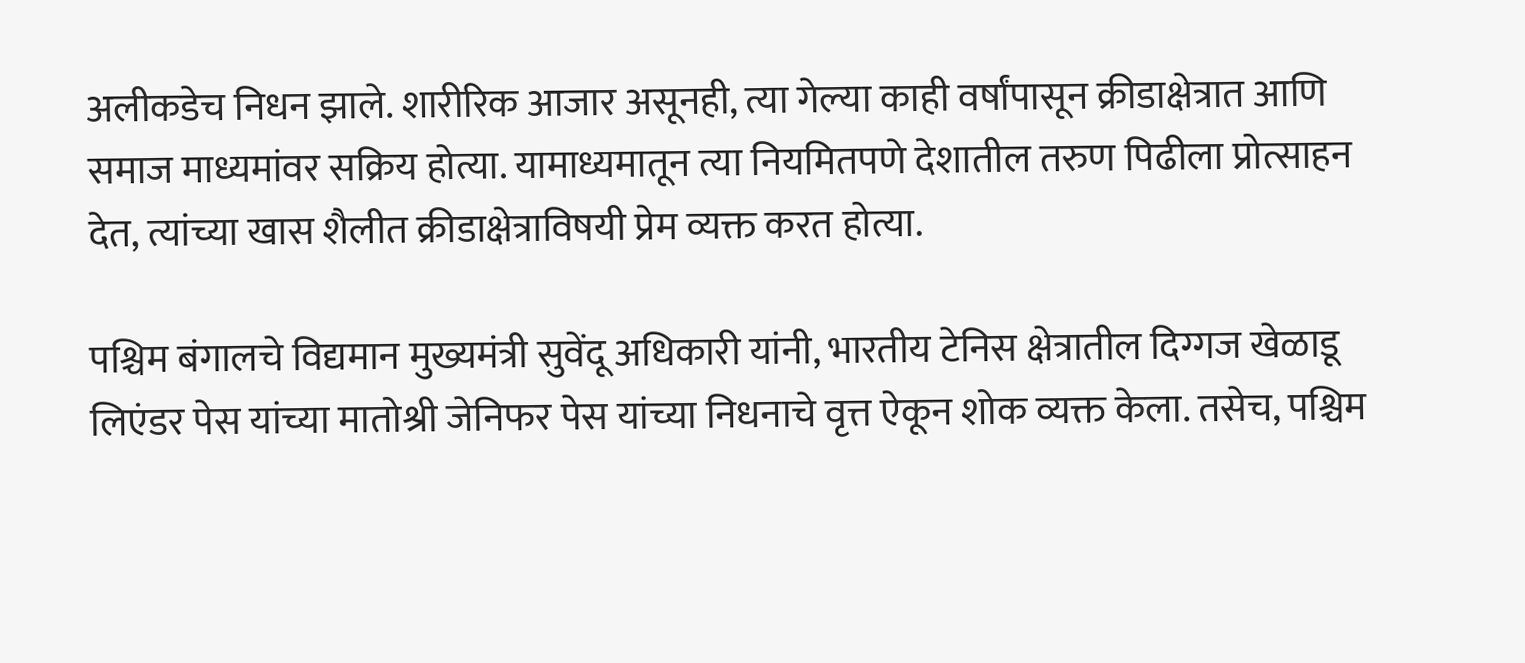अलीकडेच निधन झाले. शारीरिक आजार असूनही, त्या गेल्या काही वर्षांपासून क्रीडाक्षेत्रात आणि समाज माध्यमांवर सक्रिय होत्या. यामाध्यमातून त्या नियमितपणे देशातील तरुण पिढीला प्रोत्साहन देत, त्यांच्या खास शैलीत क्रीडाक्षेत्राविषयी प्रेम व्यक्त करत होत्या.

पश्चिम बंगालचे विद्यमान मुख्यमंत्री सुवेंदू अधिकारी यांनी, भारतीय टेनिस क्षेत्रातील दिग्गज खेळाडू लिएंडर पेस यांच्या मातोश्री जेनिफर पेस यांच्या निधनाचे वृत्त ऐकून शोक व्यक्त केला. तसेच, पश्चिम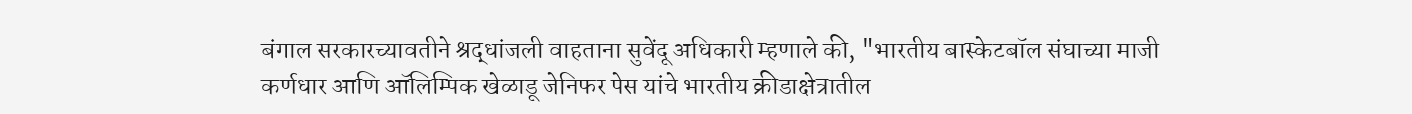बंगाल सरकारच्यावतीने श्रद्धांजली वाहताना सुवेंदू अधिकारी म्हणाले की, "भारतीय बास्केटबॉल संघाच्या माजी कर्णधार आणि ऑलिम्पिक खेळाडू जेनिफर पेस यांचे भारतीय क्रीडाक्षेत्रातील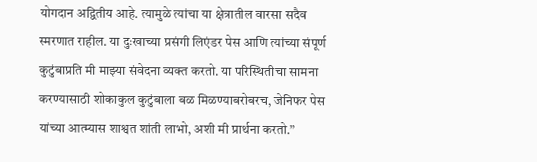योगदान अद्वितीय आहे. त्यामुळे त्यांचा या क्षेत्रातील वारसा सदैव स्मरणात राहील. या दुःखाच्या प्रसंगी लिएंडर पेस आणि त्यांच्या संपूर्ण कुटुंबाप्रति मी माझ्या संवेदना व्यक्त करतो. या परिस्थितीचा सामना करण्यासाठी शोकाकुल कुटुंबाला बळ मिळण्याबरोबरच, जेनिफर पेस यांच्या आत्म्यास शाश्वत शांती लाभो, अशी मी प्रार्थना करतो.”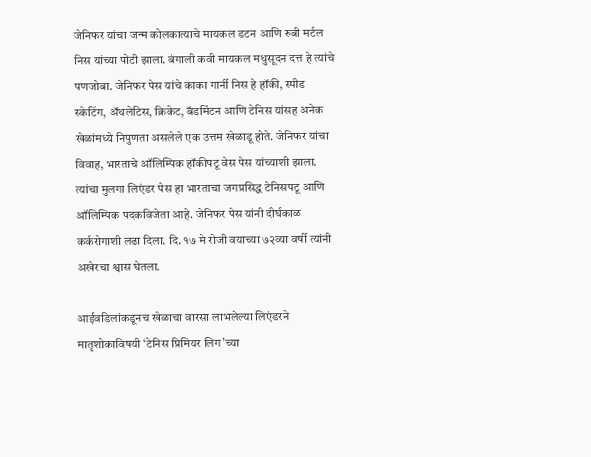जेनिफर यांचा जन्म कोलकात्याचे मायकल डटन आणि रुबी मर्टल निस यांच्या पोटी झाला. बंगाली कवी मायकल मधुसूदन दत्त हे त्यांचे पणजोबा. जेनिफर पेस यांचे काका गार्नी निस हे हॉकी, स्पीड स्केटिंग, अ‍ॅथलेटिस, क्रिकेट, बॅडमिंटन आणि टेनिस यांसह अनेक खेळांमध्ये निपुणता असलेले एक उत्तम खेळाडू होते. जेनिफर यांचा विवाह, भारताचे ऑलिम्पिक हॉकीपटू वेस पेस यांच्याशी झाला. त्यांचा मुलगा लिएंडर पेस हा भारताचा जगप्रसिद्ध टेनिसपटू आणि ऑलिम्पिक पदकविजेता आहे. जेनिफर पेस यांनी दीर्घकाळ कर्करोगाशी लढा दिला. दि. १७ मे रोजी वयाच्या ७२व्या वर्षी त्यांनी अखेरचा श्वास घेतला.

आईवडिलांकडूनच खेळाचा वारसा लाभलेल्या लिएंडरने मातृशोकाविषयी ‘टेनिस प्रिमियर लिग’च्या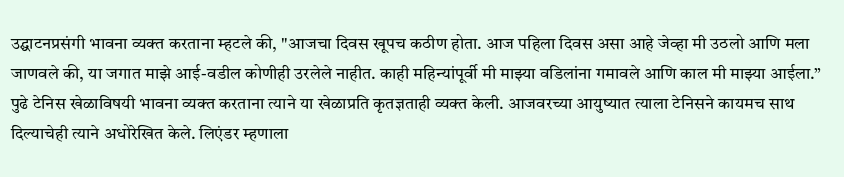उद्घाटनप्रसंगी भावना व्यक्त करताना म्हटले की, "आजचा दिवस खूपच कठीण होता. आज पहिला दिवस असा आहे जेव्हा मी उठलो आणि मला जाणवले की, या जगात माझे आई-वडील कोणीही उरलेले नाहीत. काही महिन्यांपूर्वी मी माझ्या वडिलांना गमावले आणि काल मी माझ्या आईला.” पुढे टेनिस खेळाविषयी भावना व्यक्त करताना त्याने या खेळाप्रति कृतज्ञताही व्यक्त केली. आजवरच्या आयुष्यात त्याला टेनिसने कायमच साथ दिल्याचेही त्याने अधोरेखित केले. लिएंडर म्हणाला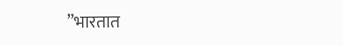”भारतात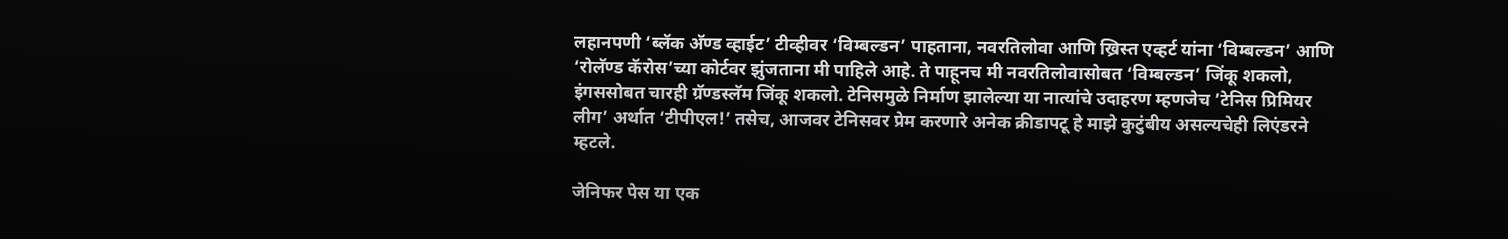लहानपणी ‘ब्लॅक अ‍ॅण्ड व्हाईट’ टीव्हीवर ‘विम्बल्डन’ पाहताना, नवरतिलोवा आणि ख्रिस्त एव्हर्ट यांना ‘विम्बल्डन’ आणि ‘रोलॅण्ड कॅरोस’च्या कोर्टवर झुंजताना मी पाहिले आहे. ते पाहूनच मी नवरतिलोवासोबत ‘विम्बल्डन’ जिंकू शकलो, इंगससोबत चारही ग्रॅण्डस्लॅम जिंकू शकलो. टेनिसमुळे निर्माण झालेल्या या नात्यांचे उदाहरण म्हणजेच ’टेनिस प्रिमियर लीग’ अर्थात ‘टीपीएल!’ तसेच, आजवर टेनिसवर प्रेम करणारे अनेक क्रीडापटू हे माझे कुटुंबीय असल्यचेही लिएंडरने म्हटले.

जेनिफर पेस या एक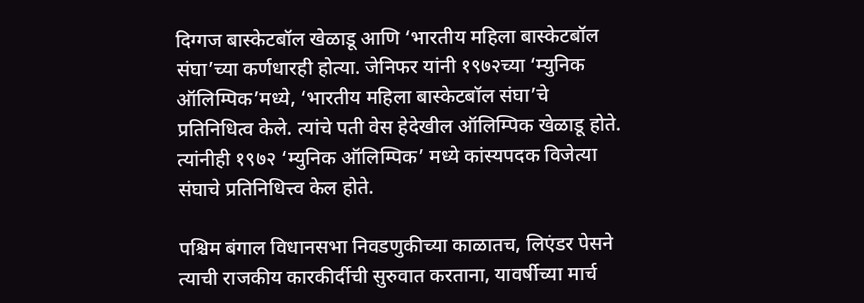दिग्गज बास्केटबॉल खेळाडू आणि ‘भारतीय महिला बास्केटबॉल संघा’च्या कर्णधारही होत्या. जेनिफर यांनी १९७२च्या ‘म्युनिक ऑलिम्पिक’मध्ये, ‘भारतीय महिला बास्केटबॉल संघा’चे प्रतिनिधित्व केले. त्यांचे पती वेस हेदेखील ऑलिम्पिक खेळाडू होते. त्यांनीही १९७२ ‘म्युनिक ऑलिम्पिक’ मध्ये कांस्यपदक विजेत्या संघाचे प्रतिनिधित्त्व केल होते.

पश्चिम बंगाल विधानसभा निवडणुकीच्या काळातच, लिएंडर पेसने त्याची राजकीय कारकीर्दीची सुरुवात करताना, यावर्षीच्या मार्च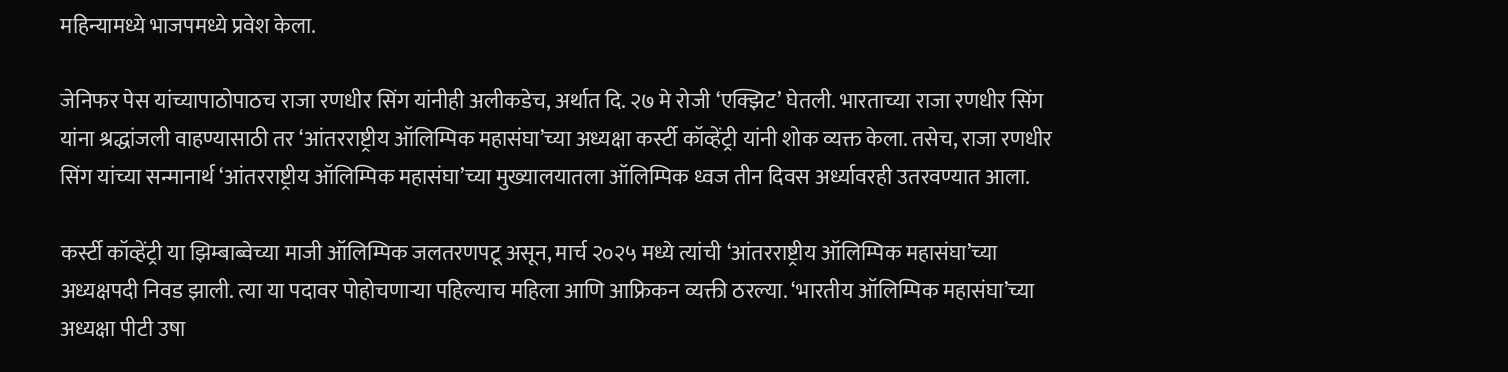महिन्यामध्ये भाजपमध्ये प्रवेश केला.

जेनिफर पेस यांच्यापाठोपाठच राजा रणधीर सिंग यांनीही अलीकडेच, अर्थात दि. २७ मे रोजी ‘एक्झिट’ घेतली. भारताच्या राजा रणधीर सिंग यांना श्रद्धांजली वाहण्यासाठी तर ‘आंतरराष्ट्रीय ऑलिम्पिक महासंघा’च्या अध्यक्षा कर्स्टी कॉव्हेंट्री यांनी शोक व्यक्त केला. तसेच, राजा रणधीर सिंग यांच्या सन्मानार्थ ‘आंतरराष्ट्रीय ऑलिम्पिक महासंघा’च्या मुख्यालयातला ऑलिम्पिक ध्वज तीन दिवस अर्ध्यावरही उतरवण्यात आला.

कर्स्टी कॉव्हेंट्री या झिम्बाब्वेच्या माजी ऑलिम्पिक जलतरणपटू असून, मार्च २०२५ मध्ये त्यांची ‘आंतरराष्ट्रीय ऑलिम्पिक महासंघा’च्या अध्यक्षपदी निवड झाली. त्या या पदावर पोहोचणार्‍या पहिल्याच महिला आणि आफ्रिकन व्यक्ती ठरल्या. ‘भारतीय ऑलिम्पिक महासंघा’च्या अध्यक्षा पीटी उषा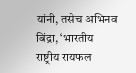यांनी, तसेच अभिनव बिंद्रा, ‘भारतीय राष्ट्रीय रायफल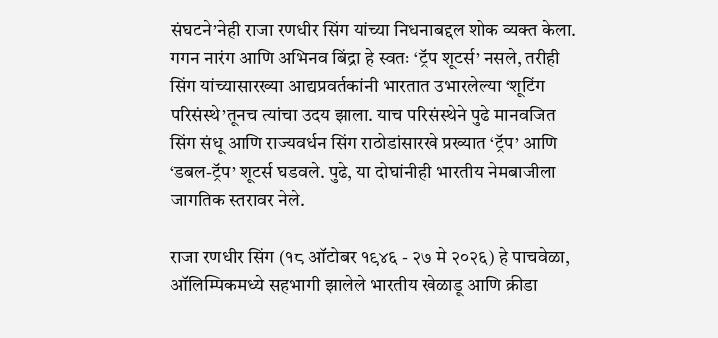संघटने’नेही राजा रणधीर सिंग यांच्या निधनाबद्दल शोक व्यक्त केला. गगन नारंग आणि अभिनव बिंद्रा हे स्वतः ‘ट्रॅप शूटर्स’ नसले, तरीही सिंग यांच्यासारख्या आद्यप्रवर्तकांनी भारतात उभारलेल्या ‘शूटिंग परिसंस्थे’तूनच त्यांचा उदय झाला. याच परिसंस्थेने पुढे मानवजित सिंग संधू आणि राज्यवर्धन सिंग राठोडांसारखे प्रख्यात ‘ट्रॅप’ आणि ‘डबल-ट्रॅप’ शूटर्स घडवले. पुढे, या दोघांनीही भारतीय नेमबाजीला जागतिक स्तरावर नेले.

राजा रणधीर सिंग (१८ ऑटोबर १९४६ - २७ मे २०२६) हे पाचवेळा, ऑलिम्पिकमध्ये सहभागी झालेले भारतीय खेळाडू आणि क्रीडा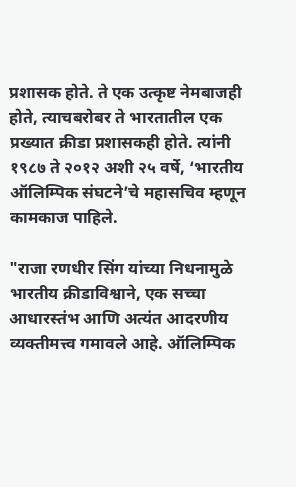प्रशासक होते. ते एक उत्कृष्ट नेमबाजही होते, त्याचबरोबर ते भारतातील एक प्रख्यात क्रीडा प्रशासकही होते. त्यांनी १९८७ ते २०१२ अशी २५ वर्षे, ‘भारतीय ऑलिम्पिक संघटने’चे महासचिव म्हणून कामकाज पाहिले.

"राजा रणधीर सिंग यांच्या निधनामुळे भारतीय क्रीडाविश्वाने, एक सच्चा आधारस्तंभ आणि अत्यंत आदरणीय व्यक्तीमत्त्व गमावले आहे. ऑलिम्पिक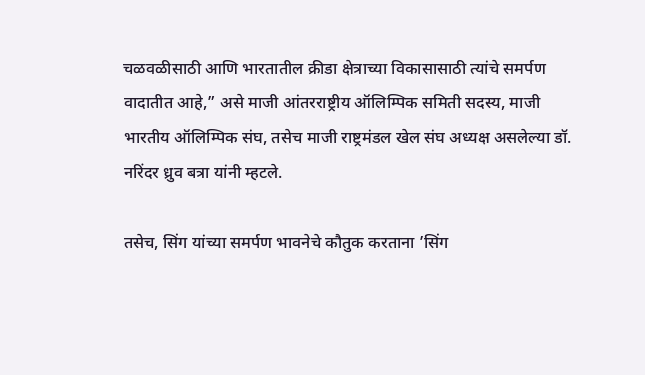चळवळीसाठी आणि भारतातील क्रीडा क्षेत्राच्या विकासासाठी त्यांचे समर्पण वादातीत आहे,” असे माजी आंतरराष्ट्रीय ऑलिम्पिक समिती सदस्य, माजी भारतीय ऑलिम्पिक संघ, तसेच माजी राष्ट्रमंडल खेल संघ अध्यक्ष असलेल्या डॉ. नरिंदर ध्रुव बत्रा यांनी म्हटले.

तसेच, सिंग यांच्या समर्पण भावनेचे कौतुक करताना ’सिंग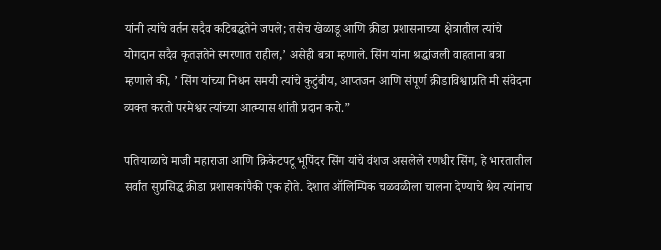यांनी त्यांचे वर्तन सदैव कटिबद्धतेने जपले; तसेच खेळाडू आणि क्रीडा प्रशासनाच्या क्षेत्रातील त्यांचे योगदान सदैव कृतज्ञतेने स्मरणात राहील,’ असेही बत्रा म्हणाले. सिंग यांना श्रद्धांजली वाहताना बत्रा म्हणाले की, ’ सिंग यांच्या निधन समयी त्यांचे कुटुंबीय, आप्तजन आणि संपूर्ण क्रीडाविश्वाप्रति मी संवेदना व्यक्त करतो परमेश्वर त्यांच्या आत्म्यास शांती प्रदान करो.”

पतियाळाचे माजी महाराजा आणि क्रिकेटपटू भूपिंदर सिंग यांचे वंशज असलेले रणधीर सिंग, हे भारतातील सर्वांत सुप्रसिद्ध क्रीडा प्रशासकांपैकी एक होते. देशात ऑलिम्पिक चळवळीला चालना देण्याचे श्रेय त्यांनाच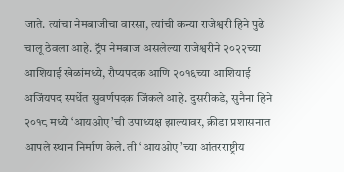जाते. त्यांचा नेमबाजीचा वारसा, त्यांची कन्या राजेश्वरी हिने पुढे चालू ठेवला आहे. ट्रॅप नेमबाज असलेल्या राजेश्वरीने २०२२च्या आशियाई खेळांमध्ये, रौप्यपदक आणि २०१६च्या आशियाई अजिंयपद स्पर्धेत सुवर्णपदक जिंकले आहे. दुसरीकडे, सुनैना हिने २०१८ मध्ये ‘आयओए’ची उपाध्यक्ष झाल्यावर, क्रीडा प्रशासनात आपले स्थान निर्माण केले. ती ‘आयओए’च्या आंतरराष्ट्रीय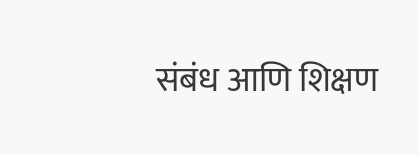संबंध आणि शिक्षण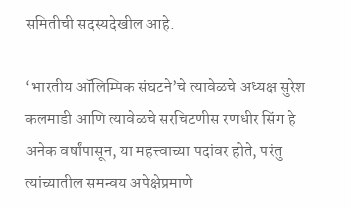समितीची सदस्यदेखील आहे.

‘भारतीय ऑलिम्पिक संघटने’चे त्यावेळचे अध्यक्ष सुरेश कलमाडी आणि त्यावेळचे सरचिटणीस रणधीर सिंग हे अनेक वर्षांपासून, या महत्त्वाच्या पदांवर होते, परंतु त्यांच्यातील समन्वय अपेक्षेप्रमाणे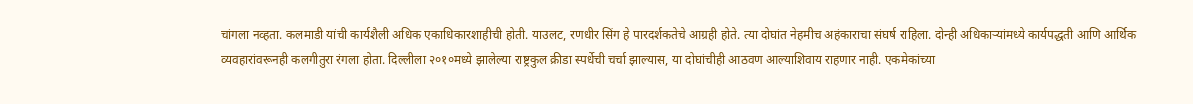चांगला नव्हता. कलमाडी यांची कार्यशैली अधिक एकाधिकारशाहीची होती. याउलट, रणधीर सिंग हे पारदर्शकतेचे आग्रही होते. त्या दोघांत नेहमीच अहंकाराचा संघर्ष राहिला. दोन्ही अधिकार्‍यांमध्ये कार्यपद्धती आणि आर्थिक व्यवहारांवरूनही कलगीतुरा रंगला होता. दिल्लीला २०१०मध्ये झालेल्या राष्ट्रकुल क्रीडा स्पर्धेची चर्चा झाल्यास, या दोघांचीही आठवण आल्याशिवाय राहणार नाही. एकमेकांच्या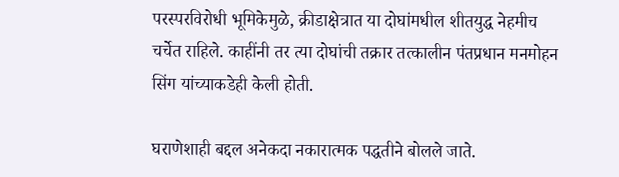परस्परविरोधी भूमिकेमुळे, क्रीडाक्षेत्रात या दोघांमधील शीतयुद्ध नेहमीच चर्चेत राहिले. काहींनी तर त्या दोघांची तक्रार तत्कालीन पंतप्रधान मनमोहन सिंग यांच्याकडेही केली होती.

घराणेशाही बद्दल अनेकदा नकारात्मक पद्धतीने बोलले जाते.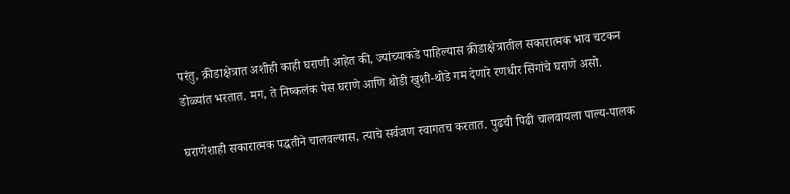परंतु, क्रीडाक्षेत्रात अशीही काही घराणी आहेत की, ज्यांच्याकडे पाहिल्यास क्रीडाक्षेत्रातील सकारात्मक भाव चटकन डोळ्यांत भरतात. मग, ते निष्कलंक पेस घराणे आणि थोडी खुशी-थोडे गम देणारे रणधीर सिंगांचे घराणे असो.

घराणेशाही सकारात्मक पद्धतीने चालवल्यास, त्याचे सर्वजण स्वागतच करतात. पुढची पिढी चालवायला पाल्य-पालक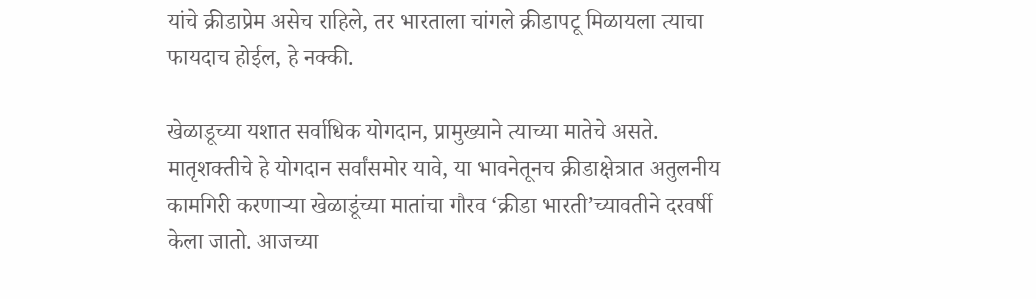यांचे क्रीडाप्रेम असेच राहिले, तर भारताला चांगले क्रीडापटू मिळायला त्याचा फायदाच होईल, हे नक्की.

खेळाडूच्या यशात सर्वाधिक योगदान, प्रामुख्याने त्याच्या मातेचे असते. मातृशक्तीचे हे योगदान सर्वांसमोर यावे, या भावनेतूनच क्रीडाक्षेत्रात अतुलनीय कामगिरी करणार्‍या खेळाडूंच्या मातांचा गौरव ‘क्रीडा भारती’च्यावतीने दरवर्षी केला जातो. आजच्या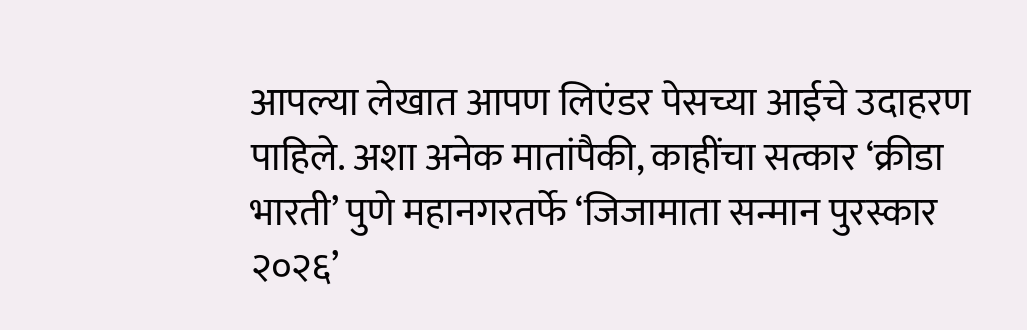आपल्या लेखात आपण लिएंडर पेसच्या आईचे उदाहरण पाहिले. अशा अनेक मातांपैकी, काहींचा सत्कार ‘क्रीडा भारती’ पुणे महानगरतर्फे ‘जिजामाता सन्मान पुरस्कार २०२६’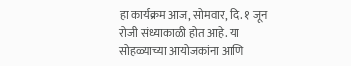हा कार्यक्रम आज, सोमवार, दि. १ जून रोजी संध्याकाळी होत आहे. या सोहळ्याच्या आयोजकांना आणि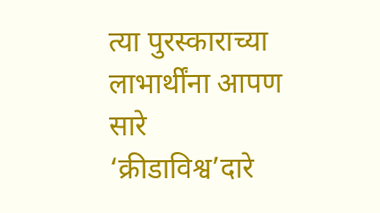त्या पुरस्काराच्या लाभार्थींना आपण सारे ‘क्रीडाविश्व’दारे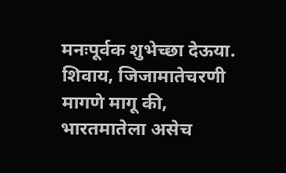मनःपूर्वक शुभेच्छा देऊया. शिवाय, जिजामातेचरणी मागणे मागू की, भारतमातेला असेच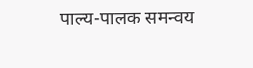पाल्य-पालक समन्वय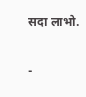सदा लाभो.

-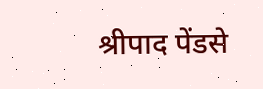श्रीपाद पेंडसे